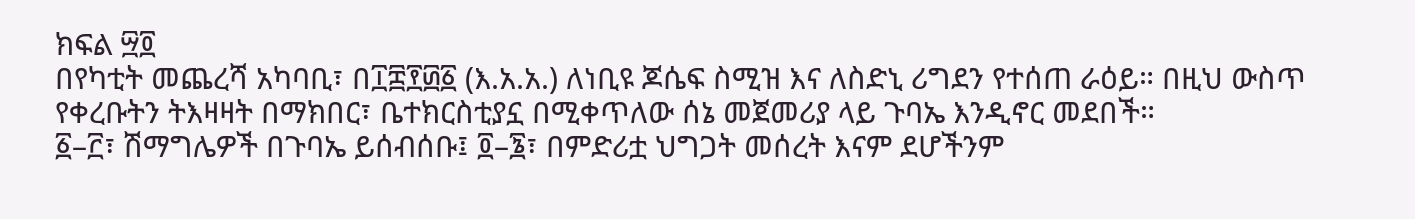ክፍል ፵፬
በየካቲት መጨረሻ አካባቢ፣ በ፲፰፻፴፩ (እ.አ.አ.) ለነቢዩ ጆሴፍ ስሚዝ እና ለስድኒ ሪግደን የተሰጠ ራዕይ። በዚህ ውስጥ የቀረቡትን ትእዛዛት በማክበር፣ ቤተክርስቲያኗ በሚቀጥለው ሰኔ መጀመሪያ ላይ ጉባኤ እንዲኖር መደበች።
፩–፫፣ ሽማግሌዎች በጉባኤ ይሰብሰቡ፤ ፬–፮፣ በምድሪቷ ህግጋት መሰረት እናም ደሆችንም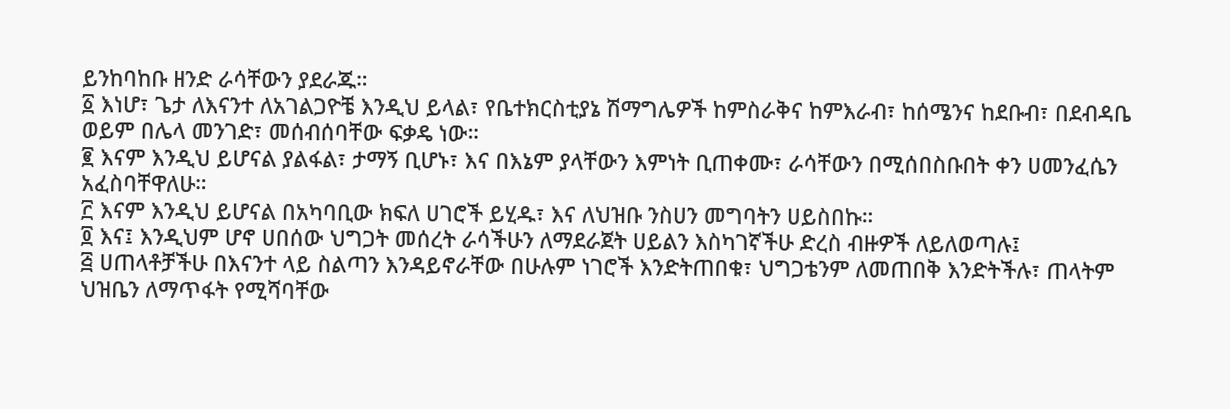ይንከባከቡ ዘንድ ራሳቸውን ያደራጁ።
፩ እነሆ፣ ጌታ ለእናንተ ለአገልጋዮቼ እንዲህ ይላል፣ የቤተክርስቲያኔ ሽማግሌዎች ከምስራቅና ከምእራብ፣ ከሰሜንና ከደቡብ፣ በደብዳቤ ወይም በሌላ መንገድ፣ መሰብሰባቸው ፍቃዴ ነው።
፪ እናም እንዲህ ይሆናል ያልፋል፣ ታማኝ ቢሆኑ፣ እና በእኔም ያላቸውን እምነት ቢጠቀሙ፣ ራሳቸውን በሚሰበስቡበት ቀን ሀመንፈሴን አፈስባቸዋለሁ።
፫ እናም እንዲህ ይሆናል በአካባቢው ክፍለ ሀገሮች ይሂዱ፣ እና ለህዝቡ ንስሀን መግባትን ሀይስበኩ።
፬ እና፤ እንዲህም ሆኖ ሀበሰው ህግጋት መሰረት ራሳችሁን ለማደራጀት ሀይልን እስካገኛችሁ ድረስ ብዙዎች ለይለወጣሉ፤
፭ ሀጠላቶቻችሁ በእናንተ ላይ ስልጣን እንዳይኖራቸው በሁሉም ነገሮች እንድትጠበቁ፣ ህግጋቴንም ለመጠበቅ እንድትችሉ፣ ጠላትም ህዝቤን ለማጥፋት የሚሻባቸው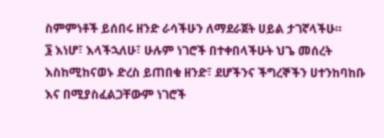ስምምነቶች ይሰበሩ ዘንድ ራሳችሁን ለማደራጀት ሀይል ታገኛላችሁ።
፮ እነሆ፣ እላችኋለሁ፣ ሁሉም ነገሮች በተቀበላችሁት ህጌ መሰረት እስከሚከናወኑ ድረስ ይጠበቁ ዘንድ፣ ደሆችንና ችግረኞችን ሀተንከባከቡ እና በሚያስፈልጋቸውም ነገሮች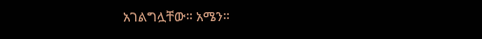አገልግሏቸው። አሜን።